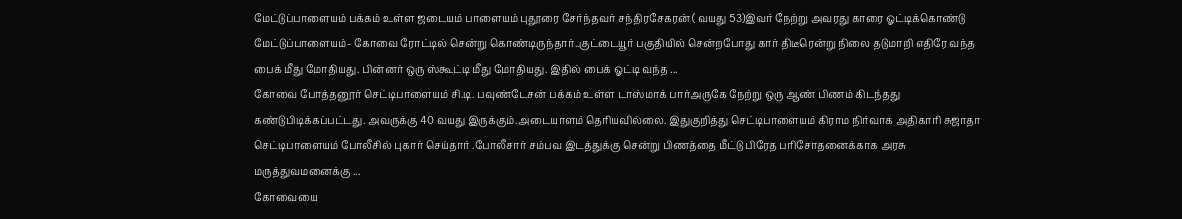மேட்டுப்பாளையம் பக்கம் உள்ள ஜடையம் பாளையம் புதூரை சேர்ந்தவர் சந்திரசேகரன் ( வயது 53)இவர் நேற்று அவரது காரை ஓட்டிக்கொண்டு மேட்டுப்பாளையம்- கோவை ரோட்டில் சென்று கொண்டிருந்தார்..குட்டையூர் பகுதியில் சென்றபோது கார் திடீரென்று நிலை தடுமாறி எதிரே வந்த பைக் மீது மோதியது. பின்னர் ஒரு ஸ்கூட்டி மீது மோதியது. இதில் பைக் ஓட்டி வந்த ...
கோவை போத்தனூர் செட்டிபாளையம் சி.டி. பவுண்டேசன் பக்கம் உள்ள டாஸ்மாக் பார்அருகே நேற்று ஒரு ஆண் பிணம் கிடந்தது கண்டுபிடிக்கப்பட்டது. அவருக்கு 40 வயது இருக்கும்.அடையாளம் தெரியவில்லை. இதுகுறித்து செட்டிபாளையம் கிராம நிர்வாக அதிகாரி சுஜாதா செட்டிபாளையம் போலீசில் புகார் செய்தார் .போலீசார் சம்பவ இடத்துக்கு சென்று பிணத்தை மீட்டு பிரேத பரிசோதனைக்காக அரசு மருத்துவமனைக்கு ...
கோவையை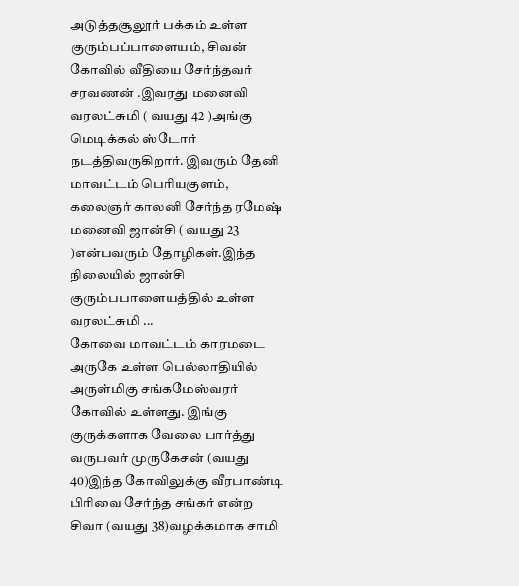அடுத்தசூலூர் பக்கம் உள்ள குரும்பப்பாளையம், சிவன் கோவில் வீதியை சேர்ந்தவர் சரவணன் .இவரது மனைவி வரலட்சுமி ( வயது 42 )அங்கு மெடிக்கல் ஸ்டோர் நடத்திவருகிறார். இவரும் தேனி மாவட்டம் பெரியகுளம், கலைஞர் காலனி சேர்ந்த ரமேஷ் மனைவி ஜான்சி ( வயது 23 )என்பவரும் தோழிகள்.இந்த நிலையில் ஜான்சி குரும்பபாளையத்தில் உள்ள வரலட்சுமி ...
கோவை மாவட்டம் காரமடை அருகே உள்ள பெல்லாதியில் அருள்மிகு சங்கமேஸ்வரர் கோவில் உள்ளது. இங்கு குருக்களாக வேலை பார்த்து வருபவர் முருகேசன் (வயது 40)இந்த கோவிலுக்கு வீரபாண்டி பிரிவை சேர்ந்த சங்கர் என்ற சிவா (வயது 38)வழக்கமாக சாமி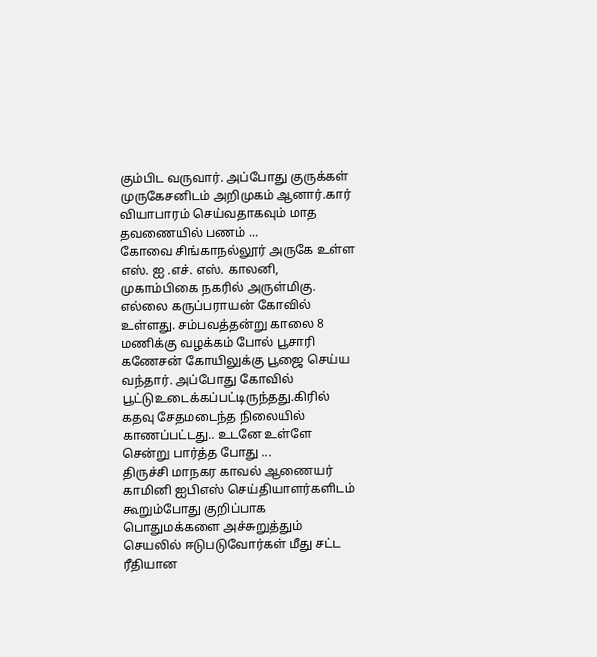கும்பிட வருவார். அப்போது குருக்கள் முருகேசனிடம் அறிமுகம் ஆனார்.கார் வியாபாரம் செய்வதாகவும் மாத தவணையில் பணம் ...
கோவை சிங்காநல்லூர் அருகே உள்ள எஸ். ஐ .எச். எஸ். காலனி, முகாம்பிகை நகரில் அருள்மிகு. எல்லை கருப்பராயன் கோவில் உள்ளது. சம்பவத்தன்று காலை 8 மணிக்கு வழக்கம் போல் பூசாரி கணேசன் கோயிலுக்கு பூஜை செய்ய வந்தார். அப்போது கோவில் பூட்டுஉடைக்கப்பட்டிருந்தது.கிரில் கதவு சேதமடைந்த நிலையில் காணப்பட்டது.. உடனே உள்ளே சென்று பார்த்த போது ...
திருச்சி மாநகர காவல் ஆணையர் காமினி ஐபிஎஸ் செய்தியாளர்களிடம் கூறும்போது குறிப்பாக பொதுமக்களை அச்சுறுத்தும் செயலில் ஈடுபடுவோர்கள் மீது சட்ட ரீதியான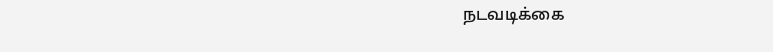நடவடிக்கை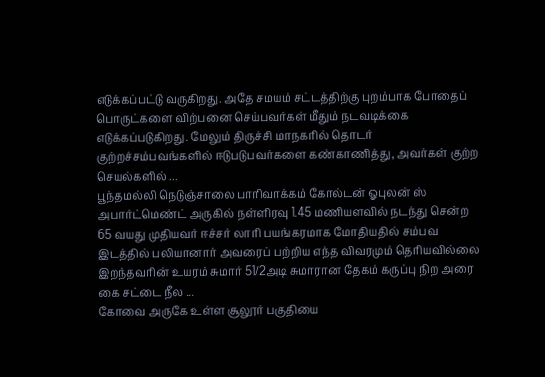எடுக்கப்பட்டு வருகிறது. அதே சமயம் சட்டத்திற்கு புறம்பாக போதைப் பொருட்களை விற்பனை செய்பவர்கள் மீதும் நடவடிக்கை எடுக்கப்படுகிறது. மேலும் திருச்சி மாநகரில் தொடர் குற்றச்சம்பவங்களில் ஈடுபடுபவர்களை கண்காணித்து, அவர்கள் குற்ற செயல்களில் ...
பூந்தமல்லி நெடுஞ்சாலை பாரிவாக்கம் கோல்டன் ஓபுலன் ஸ் அபார்ட்மெண்ட் அருகில் நள்ளிரவு 1.45 மணியளவில் நடந்து சென்ற 65 வயது முதியவர் ஈச்சர் லாரி பயங்கரமாக மோதியதில் சம்பவ இடத்தில் பலியானார் அவரைப் பற்றிய எந்த விவரமும் தெரியவில்லை இறந்தவரின் உயரம் சுமார் 51/2அடி சுமாரான தேகம் கருப்பு நிற அரை கை சட்டை நீல ...
கோவை அருகே உள்ள சூலூர் பகுதியை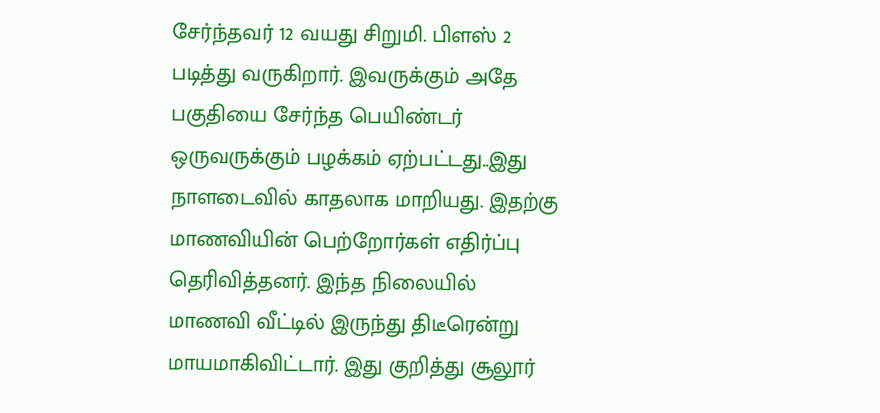சேர்ந்தவர் 12 வயது சிறுமி. பிளஸ் 2 படித்து வருகிறார். இவருக்கும் அதே பகுதியை சேர்ந்த பெயிண்டர் ஒருவருக்கும் பழக்கம் ஏற்பட்டது..இது நாளடைவில் காதலாக மாறியது. இதற்கு மாணவியின் பெற்றோர்கள் எதிர்ப்பு தெரிவித்தனர். இந்த நிலையில் மாணவி வீட்டில் இருந்து திடீரென்று மாயமாகிவிட்டார். இது குறித்து சூலூர்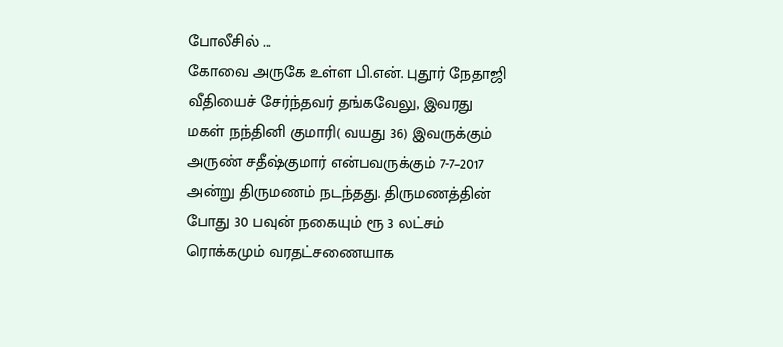போலீசில் ...
கோவை அருகே உள்ள பி.என். புதூர் நேதாஜி வீதியைச் சேர்ந்தவர் தங்கவேலு, இவரது மகள் நந்தினி குமாரி( வயது 36) இவருக்கும் அருண் சதீஷ்குமார் என்பவருக்கும் 7-7–2017 அன்று திருமணம் நடந்தது. திருமணத்தின் போது 30 பவுன் நகையும் ரூ 3 லட்சம் ரொக்கமும் வரதட்சணையாக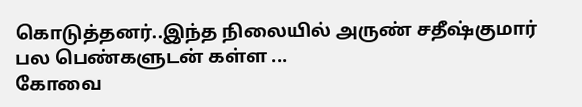கொடுத்தனர்..இந்த நிலையில் அருண் சதீஷ்குமார் பல பெண்களுடன் கள்ள ...
கோவை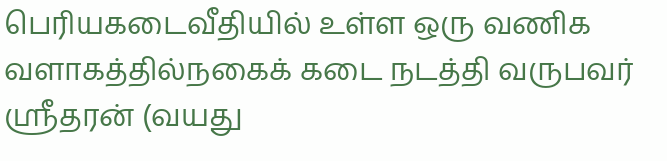பெரியகடைவீதியில் உள்ள ஒரு வணிக வளாகத்தில்நகைக் கடை நடத்தி வருபவர் ஸ்ரீதரன் (வயது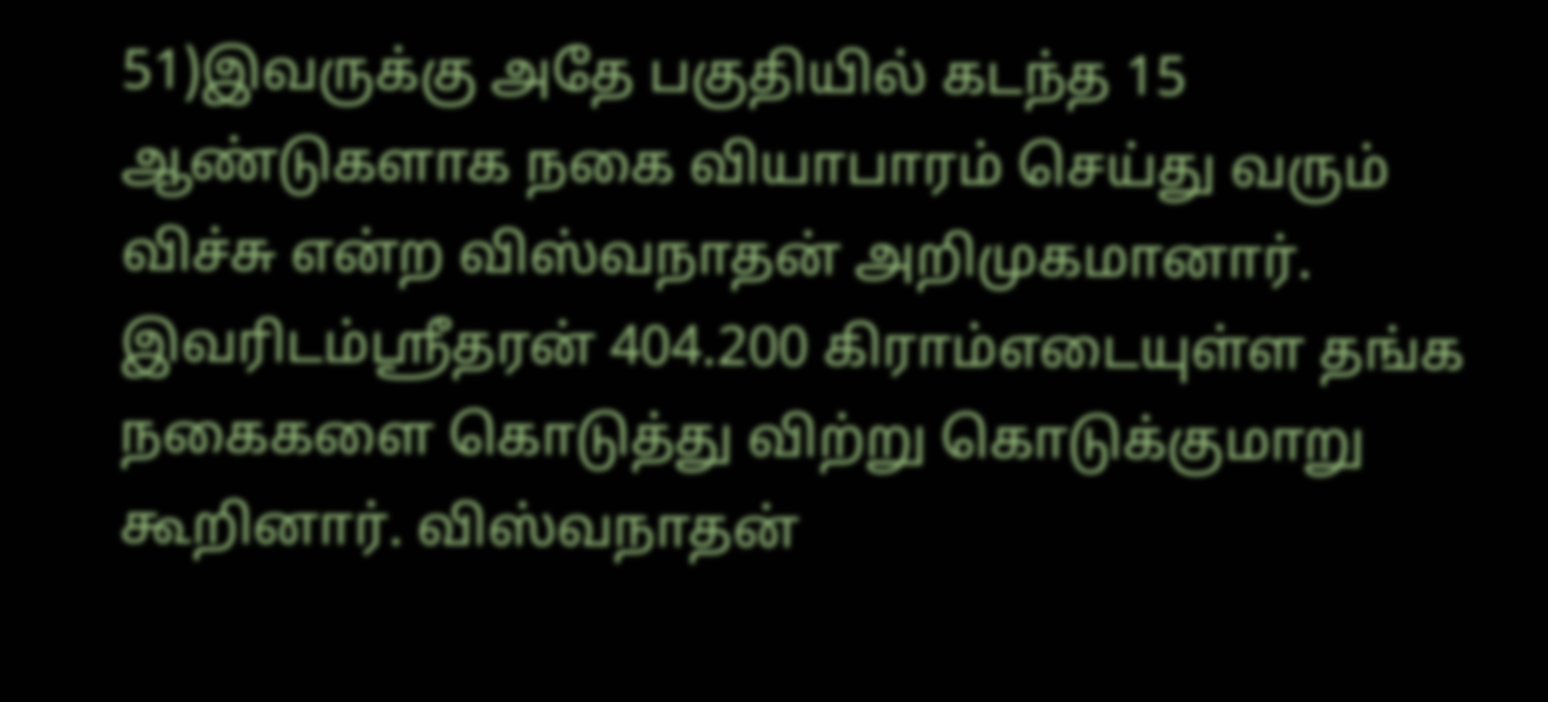51)இவருக்கு அதே பகுதியில் கடந்த 15 ஆண்டுகளாக நகை வியாபாரம் செய்து வரும் விச்சு என்ற விஸ்வநாதன் அறிமுகமானார். இவரிடம்ஸ்ரீதரன் 404.200 கிராம்எடையுள்ள தங்க நகைகளை கொடுத்து விற்று கொடுக்குமாறு கூறினார். விஸ்வநாதன்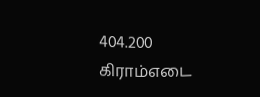404.200 கிராம்எடை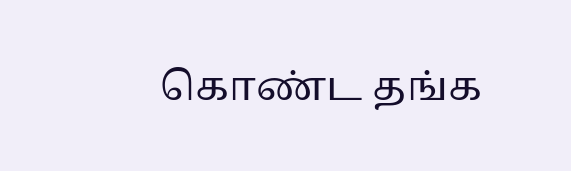கொண்ட தங்க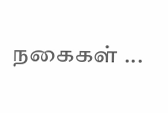நகைகள் ...